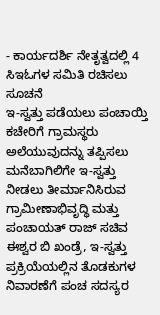- ಕಾರ್ಯದರ್ಶಿ ನೇತೃತ್ವದಲ್ಲಿ 4 ಸಿಇಓಗಳ ಸಮಿತಿ ರಚಿಸಲು ಸೂಚನೆ
ಇ-ಸ್ವತ್ತು ಪಡೆಯಲು ಪಂಚಾಯ್ತಿ ಕಚೇರಿಗೆ ಗ್ರಾಮಸ್ಥರು ಅಲೆಯುವುದನ್ನು ತಪ್ಪಿಸಲು ಮನೆಬಾಗಿಲಿಗೇ ಇ-ಸ್ವತ್ತು ನೀಡಲು ತೀರ್ಮಾನಿಸಿರುವ ಗ್ರಾಮೀಣಾಭಿವೃದ್ಧಿ ಮತ್ತು ಪಂಚಾಯತ್ ರಾಜ್ ಸಚಿವ ಈಶ್ವರ ಬಿ ಖಂಡ್ರೆ, ಇ-ಸ್ವತ್ತು ಪ್ರಕ್ರಿಯೆಯಲ್ಲಿನ ತೊಡಕುಗಳ ನಿವಾರಣೆಗೆ ಪಂಚ ಸದಸ್ಯರ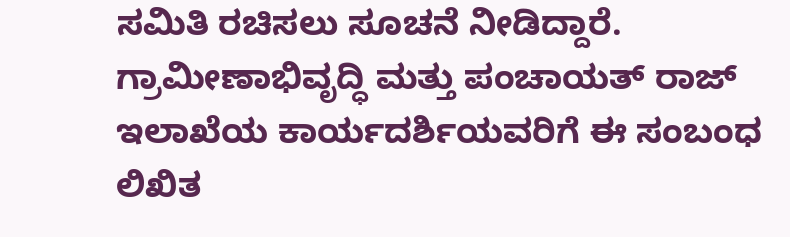ಸಮಿತಿ ರಚಿಸಲು ಸೂಚನೆ ನೀಡಿದ್ದಾರೆ.
ಗ್ರಾಮೀಣಾಭಿವೃದ್ಧಿ ಮತ್ತು ಪಂಚಾಯತ್ ರಾಜ್ ಇಲಾಖೆಯ ಕಾರ್ಯದರ್ಶಿಯವರಿಗೆ ಈ ಸಂಬಂಧ ಲಿಖಿತ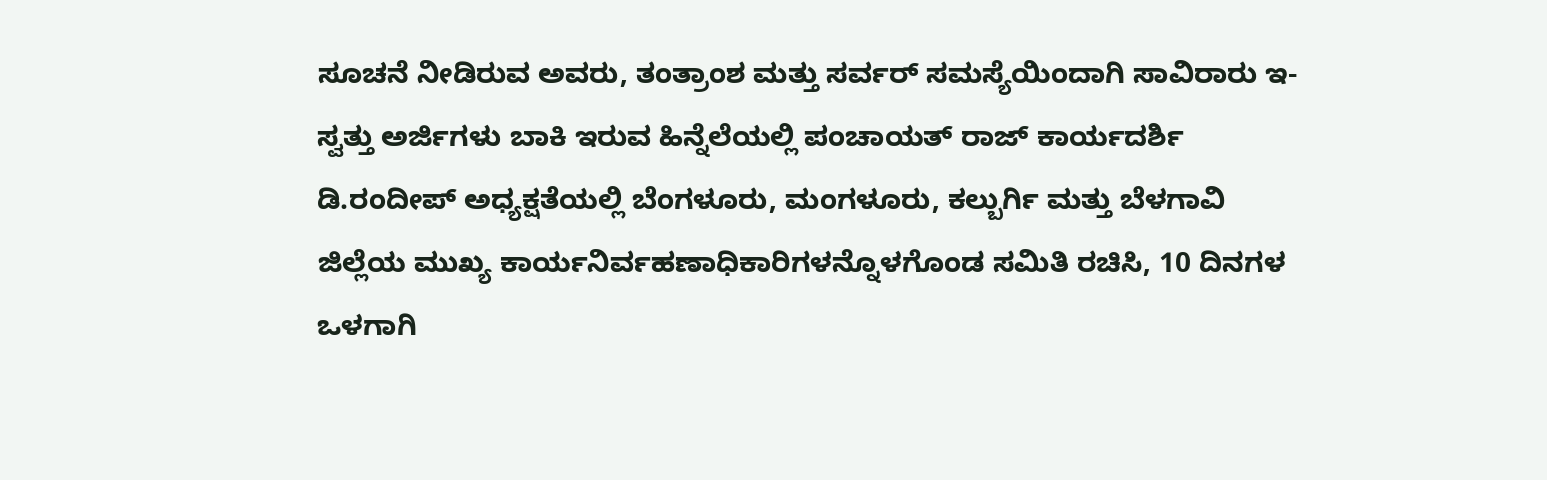ಸೂಚನೆ ನೀಡಿರುವ ಅವರು, ತಂತ್ರಾಂಶ ಮತ್ತು ಸರ್ವರ್ ಸಮಸ್ಯೆಯಿಂದಾಗಿ ಸಾವಿರಾರು ಇ-ಸ್ವತ್ತು ಅರ್ಜಿಗಳು ಬಾಕಿ ಇರುವ ಹಿನ್ನೆಲೆಯಲ್ಲಿ ಪಂಚಾಯತ್ ರಾಜ್ ಕಾರ್ಯದರ್ಶಿ ಡಿ.ರಂದೀಪ್ ಅಧ್ಯಕ್ಷತೆಯಲ್ಲಿ ಬೆಂಗಳೂರು, ಮಂಗಳೂರು, ಕಲ್ಬುರ್ಗಿ ಮತ್ತು ಬೆಳಗಾವಿ ಜಿಲ್ಲೆಯ ಮುಖ್ಯ ಕಾರ್ಯನಿರ್ವಹಣಾಧಿಕಾರಿಗಳನ್ನೊಳಗೊಂಡ ಸಮಿತಿ ರಚಿಸಿ, 10 ದಿನಗಳ ಒಳಗಾಗಿ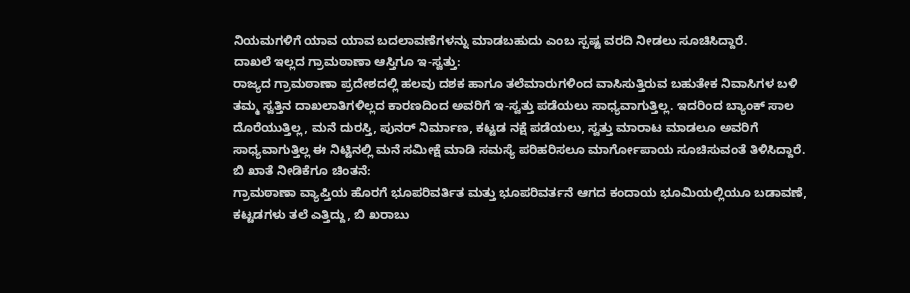ನಿಯಮಗಳಿಗೆ ಯಾವ ಯಾವ ಬದಲಾವಣೆಗಳನ್ನು ಮಾಡಬಹುದು ಎಂಬ ಸ್ಪಷ್ಟ ವರದಿ ನೀಡಲು ಸೂಚಿಸಿದ್ದಾರೆ.
ದಾಖಲೆ ಇಲ್ಲದ ಗ್ರಾಮಠಾಣಾ ಆಸ್ತಿಗೂ ಇ-ಸ್ವತ್ತು:
ರಾಜ್ಯದ ಗ್ರಾಮಠಾಣಾ ಪ್ರದೇಶದಲ್ಲಿ ಹಲವು ದಶಕ ಹಾಗೂ ತಲೆಮಾರುಗಳಿಂದ ವಾಸಿಸುತ್ತಿರುವ ಬಹುತೇಕ ನಿವಾಸಿಗಳ ಬಳಿ ತಮ್ಮ ಸ್ವತ್ತಿನ ದಾಖಲಾತಿಗಳಿಲ್ಲದ ಕಾರಣದಿಂದ ಅವರಿಗೆ ಇ-ಸ್ವತ್ತು ಪಡೆಯಲು ಸಾಧ್ಯವಾಗುತ್ತಿಲ್ಲ. ಇದರಿಂದ ಬ್ಯಾಂಕ್ ಸಾಲ ದೊರೆಯುತ್ತಿಲ್ಲ, ಮನೆ ದುರಸ್ತಿ, ಪುನರ್ ನಿರ್ಮಾಣ, ಕಟ್ಟಡ ನಕ್ಷೆ ಪಡೆಯಲು, ಸ್ವತ್ತು ಮಾರಾಟ ಮಾಡಲೂ ಅವರಿಗೆ ಸಾಧ್ಯವಾಗುತ್ತಿಲ್ಲ ಈ ನಿಟ್ಟಿನಲ್ಲಿ ಮನೆ ಸಮೀಕ್ಷೆ ಮಾಡಿ ಸಮಸ್ಯೆ ಪರಿಹರಿಸಲೂ ಮಾರ್ಗೋಪಾಯ ಸೂಚಿಸುವಂತೆ ತಿಳಿಸಿದ್ದಾರೆ.
ಬಿ ಖಾತೆ ನೀಡಿಕೆಗೂ ಚಿಂತನೆ:
ಗ್ರಾಮಠಾಣಾ ವ್ಯಾಪ್ತಿಯ ಹೊರಗೆ ಭೂಪರಿವರ್ತಿತ ಮತ್ತು ಭೂಪರಿವರ್ತನೆ ಆಗದ ಕಂದಾಯ ಭೂಮಿಯಲ್ಲಿಯೂ ಬಡಾವಣೆ, ಕಟ್ಟಡಗಳು ತಲೆ ಎತ್ತಿದ್ದು, ಬಿ ಖರಾಬು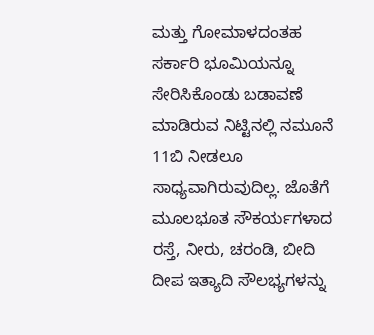ಮತ್ತು ಗೋಮಾಳದಂತಹ ಸರ್ಕಾರಿ ಭೂಮಿಯನ್ನೂ ಸೇರಿಸಿಕೊಂಡು ಬಡಾವಣೆ ಮಾಡಿರುವ ನಿಟ್ಟಿನಲ್ಲಿ ನಮೂನೆ 11ಬಿ ನೀಡಲೂ ಸಾಧ್ಯವಾಗಿರುವುದಿಲ್ಲ. ಜೊತೆಗೆ ಮೂಲಭೂತ ಸೌಕರ್ಯಗಳಾದ ರಸ್ತೆ, ನೀರು, ಚರಂಡಿ, ಬೀದಿ ದೀಪ ಇತ್ಯಾದಿ ಸೌಲಭ್ಯಗಳನ್ನು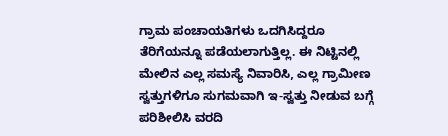ಗ್ರಾಮ ಪಂಚಾಯತಿಗಳು ಒದಗಿಸಿದ್ದರೂ ತೆರಿಗೆಯನ್ನೂ ಪಡೆಯಲಾಗುತ್ತಿಲ್ಲ. ಈ ನಿಟ್ಟಿನಲ್ಲಿ ಮೇಲಿನ ಎಲ್ಲ ಸಮಸ್ಯೆ ನಿವಾರಿಸಿ, ಎಲ್ಲ ಗ್ರಾಮೀಣ ಸ್ವತ್ತುಗಳಿಗೂ ಸುಗಮವಾಗಿ ಇ-ಸ್ವತ್ತು ನೀಡುವ ಬಗ್ಗೆ ಪರಿಶೀಲಿಸಿ ವರದಿ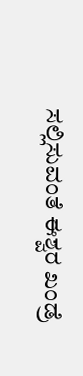ಸಲ್ಲಿಸುವಂತೆ ಈಶ್ವರ ಖಂಡ್ರೆ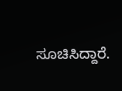ಸೂಚಿಸಿದ್ದಾರೆ.